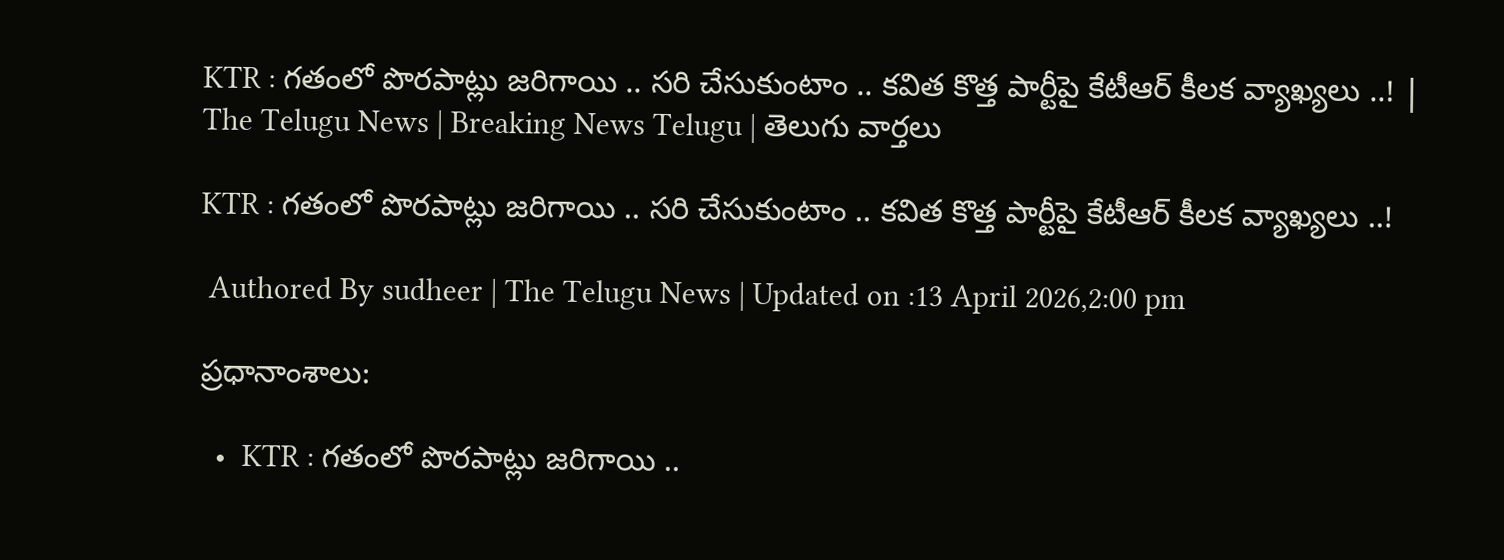KTR : గతంలో పొరపాట్లు జరిగాయి .. సరి చేసుకుంటాం .. కవిత కొత్త పార్టీపై కేటీఆర్ కీలక వ్యాఖ్యలు ..! | The Telugu News | Breaking News Telugu | తెలుగు వార్త‌లు

KTR : గతంలో పొరపాట్లు జరిగాయి .. సరి చేసుకుంటాం .. కవిత కొత్త పార్టీపై కేటీఆర్ కీలక వ్యాఖ్యలు ..!

 Authored By sudheer | The Telugu News | Updated on :13 April 2026,2:00 pm

ప్రధానాంశాలు:

  •  KTR : గతంలో పొరపాట్లు జరిగాయి ..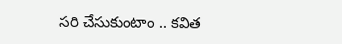సరి చేసుకుంటాం .. కవిత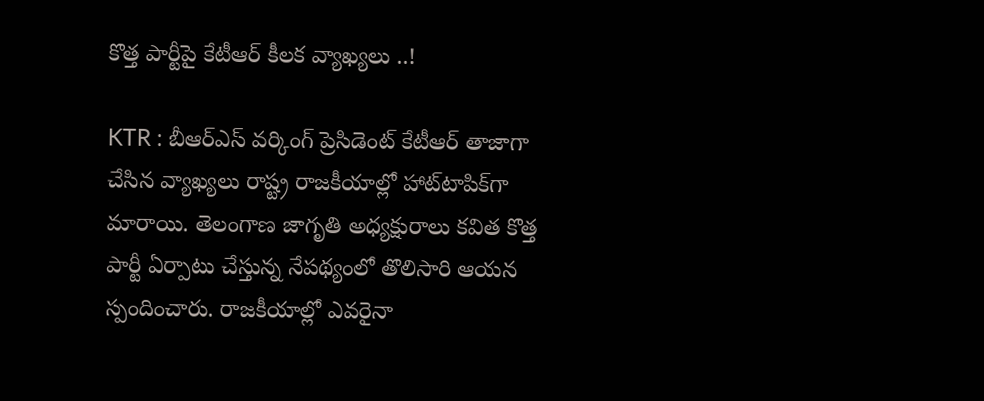కొత్త పార్టీపై కేటీఆర్ కీలక వ్యాఖ్యలు ..!

KTR : బీఆర్‌ఎస్‌ వర్కింగ్‌ ప్రెసిడెంట్‌ కేటీఆర్‌ తాజాగా చేసిన వ్యాఖ్యలు రాష్ట్ర రాజకీయాల్లో హాట్‌టాపిక్‌గా మారాయి. తెలంగాణ జాగృతి అధ్యక్షురాలు కవిత కొత్త పార్టీ ఏర్పాటు చేస్తున్న నేపథ్యంలో తొలిసారి ఆయన స్పందించారు. రాజకీయాల్లో ఎవరైనా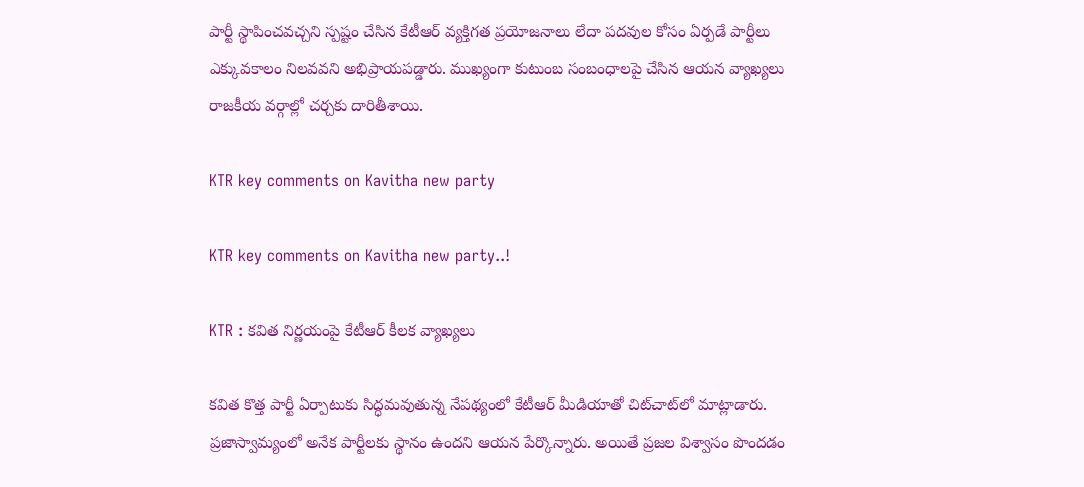పార్టీ స్థాపించవచ్చని స్పష్టం చేసిన కేటీఆర్‌ వ్యక్తిగత ప్రయోజనాలు లేదా పదవుల కోసం ఏర్పడే పార్టీలు ఎక్కువకాలం నిలవవని అభిప్రాయపడ్డారు. ముఖ్యంగా కుటుంబ సంబంధాలపై చేసిన ఆయన వ్యాఖ్యలు రాజకీయ వర్గాల్లో చర్చకు దారితీశాయి.

KTR key comments on Kavitha new party

KTR key comments on Kavitha new party..!

KTR : కవిత నిర్ణయంపై కేటీఆర్ కీలక వ్యాఖ్యలు

కవిత కొత్త పార్టీ ఏర్పాటుకు సిద్ధమవుతున్న నేపథ్యంలో కేటీఆర్‌ మీడియాతో చిట్‌చాట్‌లో మాట్లాడారు. ప్రజాస్వామ్యంలో అనేక పార్టీలకు స్థానం ఉందని ఆయన పేర్కొన్నారు. అయితే ప్రజల విశ్వాసం పొందడం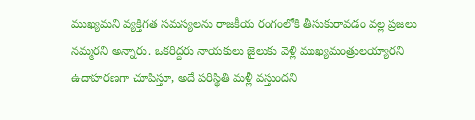ముఖ్యమని వ్యక్తిగత సమస్యలను రాజకీయ రంగంలోకి తీసుకురావడం వల్ల ప్రజలు నమ్మరని అన్నారు. ఒకరిద్దరు నాయకులు జైలుకు వెళ్లి ముఖ్యమంత్రులయ్యారని ఉదాహరణగా చూపిస్తూ, అదే పరిస్థితి మళ్లీ వస్తుందని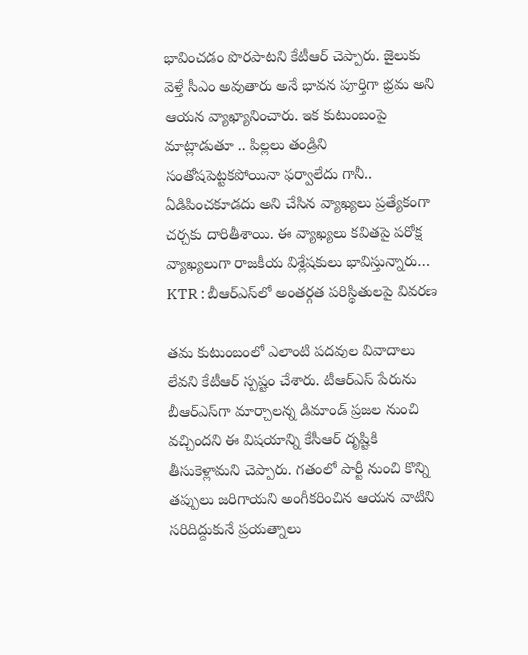భావించడం పొరపాటని కేటీఆర్ చెప్పారు. జైలుకు వెళ్తే సీఎం అవుతారు అనే భావన పూర్తిగా భ్రమ అని ఆయన వ్యాఖ్యానించారు. ఇక కుటుంబంపై మాట్లాడుతూ .. పిల్లలు తండ్రిని సంతోషపెట్టకపోయినా ఫర్వాలేదు గానీ.. ఏడిపించకూడదు అని చేసిన వ్యాఖ్యలు ప్రత్యేకంగా చర్చకు దారితీశాయి. ఈ వ్యాఖ్యలు కవితపై పరోక్ష వ్యాఖ్యలుగా రాజకీయ విశ్లేషకులు భావిస్తున్నారు… KTR : బీఆర్‌ఎస్‌లో అంతర్గత పరిస్థితులపై వివరణ

తమ కుటుంబంలో ఎలాంటి పదవుల వివాదాలు లేవని కేటీఆర్ స్పష్టం చేశారు. టీఆర్‌ఎస్‌ పేరును బీఆర్‌ఎస్‌గా మార్చాలన్న డిమాండ్ ప్రజల నుంచి వచ్చిందని ఈ విషయాన్ని కేసీఆర్ దృష్టికి తీసుకెళ్లామని చెప్పారు. గతంలో పార్టీ నుంచి కొన్ని తప్పులు జరిగాయని అంగీకరించిన ఆయన వాటిని సరిదిద్దుకునే ప్రయత్నాలు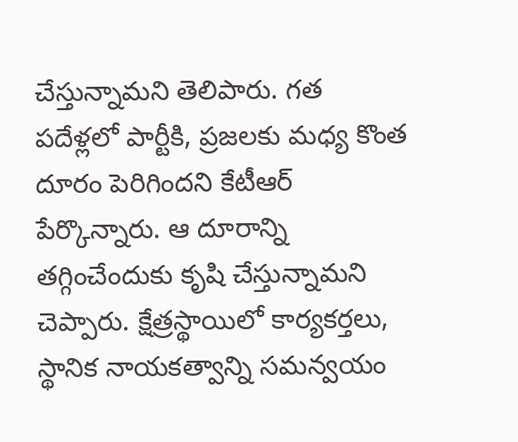చేస్తున్నామని తెలిపారు. గత పదేళ్లలో పార్టీకి, ప్రజలకు మధ్య కొంత దూరం పెరిగిందని కేటీఆర్ పేర్కొన్నారు. ఆ దూరాన్ని తగ్గించేందుకు కృషి చేస్తున్నామని చెప్పారు. క్షేత్రస్థాయిలో కార్యకర్తలు, స్థానిక నాయకత్వాన్ని సమన్వయం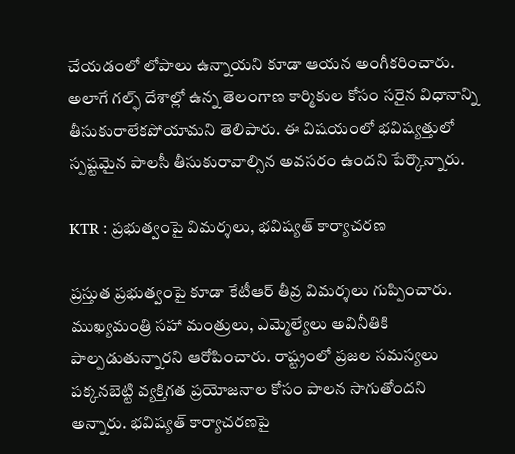చేయడంలో లోపాలు ఉన్నాయని కూడా ఆయన అంగీకరించారు. అలాగే గల్ఫ్ దేశాల్లో ఉన్న తెలంగాణ కార్మికుల కోసం సరైన విధానాన్ని తీసుకురాలేకపోయామని తెలిపారు. ఈ విషయంలో భవిష్యత్తులో స్పష్టమైన పాలసీ తీసుకురావాల్సిన అవసరం ఉందని పేర్కొన్నారు.

KTR : ప్రభుత్వంపై విమర్శలు, భవిష్యత్ కార్యాచరణ

ప్రస్తుత ప్రభుత్వంపై కూడా కేటీఆర్ తీవ్ర విమర్శలు గుప్పించారు. ముఖ్యమంత్రి సహా మంత్రులు, ఎమ్మెల్యేలు అవినీతికి పాల్పడుతున్నారని ఆరోపించారు. రాష్ట్రంలో ప్రజల సమస్యలు పక్కనబెట్టి వ్యక్తిగత ప్రయోజనాల కోసం పాలన సాగుతోందని అన్నారు. భవిష్యత్ కార్యాచరణపై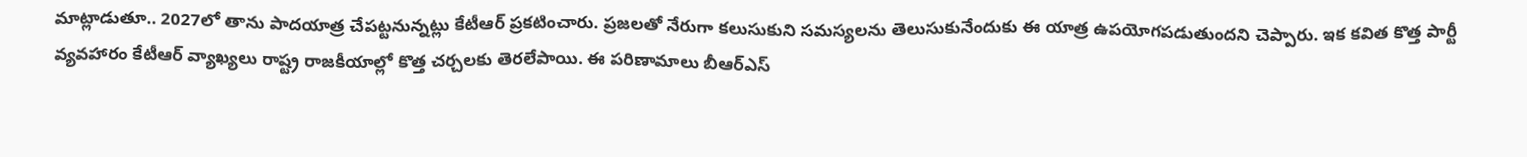మాట్లాడుతూ.. 2027లో తాను పాదయాత్ర చేపట్టనున్నట్లు కేటీఆర్ ప్రకటించారు. ప్రజలతో నేరుగా కలుసుకుని సమస్యలను తెలుసుకునేందుకు ఈ యాత్ర ఉపయోగపడుతుందని చెప్పారు. ఇక కవిత కొత్త పార్టీ వ్యవహారం కేటీఆర్ వ్యాఖ్యలు రాష్ట్ర రాజకీయాల్లో కొత్త చర్చలకు తెరలేపాయి. ఈ పరిణామాలు బీఆర్‌ఎస్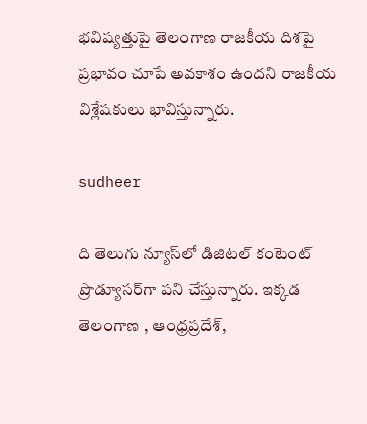భవిష్యత్తుపై తెలంగాణ రాజకీయ దిశపై ప్రభావం చూపే అవకాశం ఉందని రాజకీయ విశ్లేషకులు భావిస్తున్నారు.

sudheer

ది తెలుగు న్యూస్‌లో డిజిటల్ కంటెంట్ ప్రొడ్యూసర్‌గా పని చేస్తున్నారు. ఇక్కడ తెలంగాణ , ఆంధ్ర‌ప్ర‌దేశ్‌,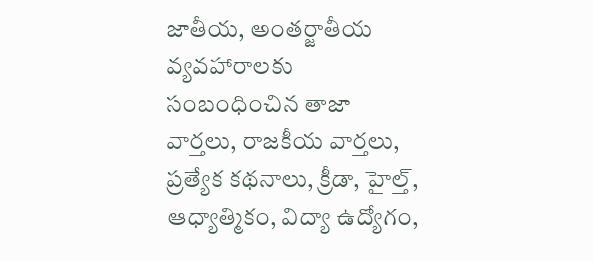జాతీయ, అంతర్జాతీయ వ్యవహారాలకు సంబంధించిన తాజా వార్తలు, రాజకీయ వార్తలు, ప్ర‌త్యేక క‌థ‌నాలు, క్రీడా, హైల్త్‌, ఆధ్యాత్మికం, విద్యా ఉద్యోగం,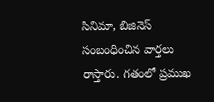సినిమా, బిజినెస్ సంబంధించిన వార్త‌లు రాస్తారు. గ‌తంలో ప్ర‌ముఖ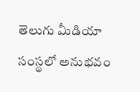తెలుగు మీడియా సంస్థ‌లో అనుభ‌వం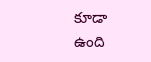కూడా ఉంది